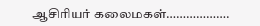ஆசிரியர் கலைமகள்……………….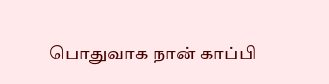பொதுவாக நான் காப்பி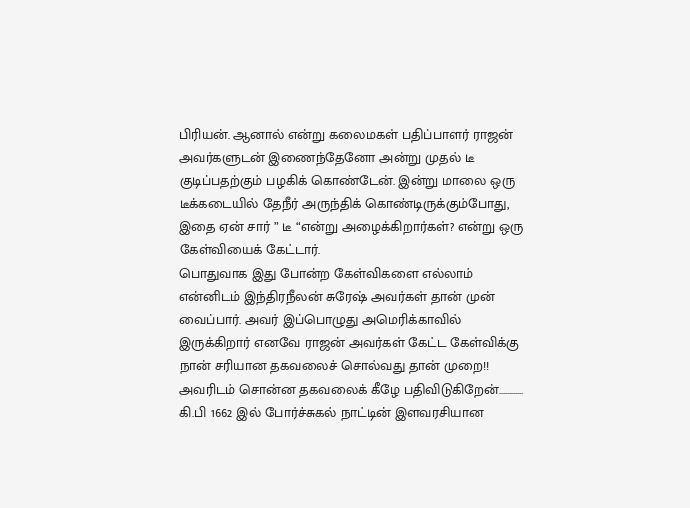பிரியன். ஆனால் என்று கலைமகள் பதிப்பாளர் ராஜன் அவர்களுடன் இணைந்தேனோ அன்று முதல் டீ குடிப்பதற்கும் பழகிக் கொண்டேன். இன்று மாலை ஒரு டீக்கடையில் தேநீர் அருந்திக் கொண்டிருக்கும்போது, இதை ஏன் சார் ” டீ “என்று அழைக்கிறார்கள்? என்று ஒரு கேள்வியைக் கேட்டார்.
பொதுவாக இது போன்ற கேள்விகளை எல்லாம் என்னிடம் இந்திரநீலன் சுரேஷ் அவர்கள் தான் முன் வைப்பார். அவர் இப்பொழுது அமெரிக்காவில் இருக்கிறார் எனவே ராஜன் அவர்கள் கேட்ட கேள்விக்கு நான் சரியான தகவலைச் சொல்வது தான் முறை!! அவரிடம் சொன்ன தகவலைக் கீழே பதிவிடுகிறேன்…………
கி.பி 1662 இல் போர்ச்சுகல் நாட்டின் இளவரசியான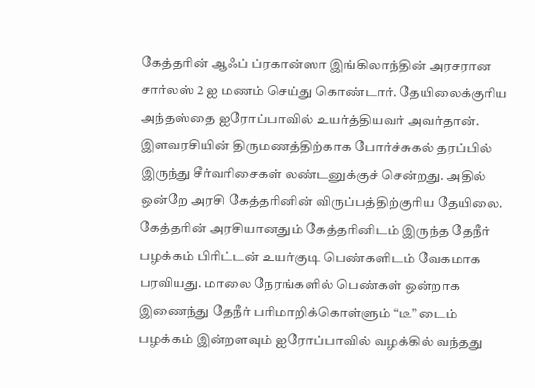கேத்தரின் ஆஃப் ப்ரகான்ஸா இங்கிலாந்தின் அரசரான சார்லஸ் 2 ஐ மணம் செய்து கொண்டார். தேயிலைக்குரிய அந்தஸ்தை ஐரோப்பாவில் உயர்த்தியவர் அவர்தான். இளவரசியின் திருமணத்திற்காக போர்ச்சுகல் தரப்பில் இருந்து சீர்வரிசைகள் லண்டனுக்குச் சென்றது. அதில் ஒன்றே அரசி கேத்தரினின் விருப்பத்திற்குரிய தேயிலை.
கேத்தரின் அரசியானதும் கேத்தரினிடம் இருந்த தேநீர் பழக்கம் பிரிட்டன் உயர்குடி பெண்களிடம் வேகமாக பரவியது. மாலை நேரங்களில் பெண்கள் ஒன்றாக இணைந்து தேநீர் பரிமாறிக்கொள்ளும் “டீ” டைம் பழக்கம் இன்றளவும் ஐரோப்பாவில் வழக்கில் வந்தது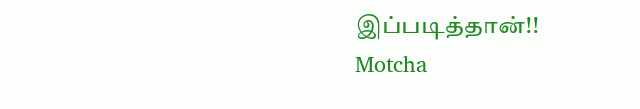இப்படித்தான்!!
Motcha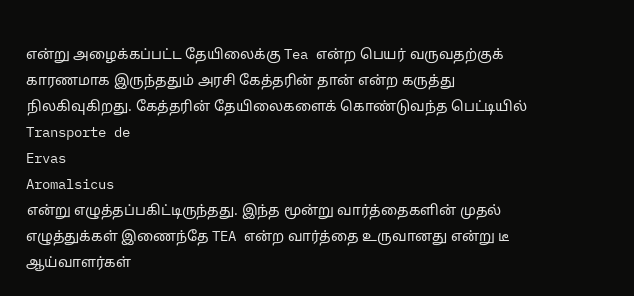என்று அழைக்கப்பட்ட தேயிலைக்கு Tea என்ற பெயர் வருவதற்குக் காரணமாக இருந்ததும் அரசி கேத்தரின் தான் என்ற கருத்து நிலகிவுகிறது. கேத்தரின் தேயிலைகளைக் கொண்டுவந்த பெட்டியில்
Transporte de
Ervas
Aromalsicus
என்று எழுத்தப்பகிட்டிருந்தது. இந்த மூன்று வார்த்தைகளின் முதல் எழுத்துக்கள் இணைந்தே TEA என்ற வார்த்தை உருவானது என்று டீ ஆய்வாளர்கள்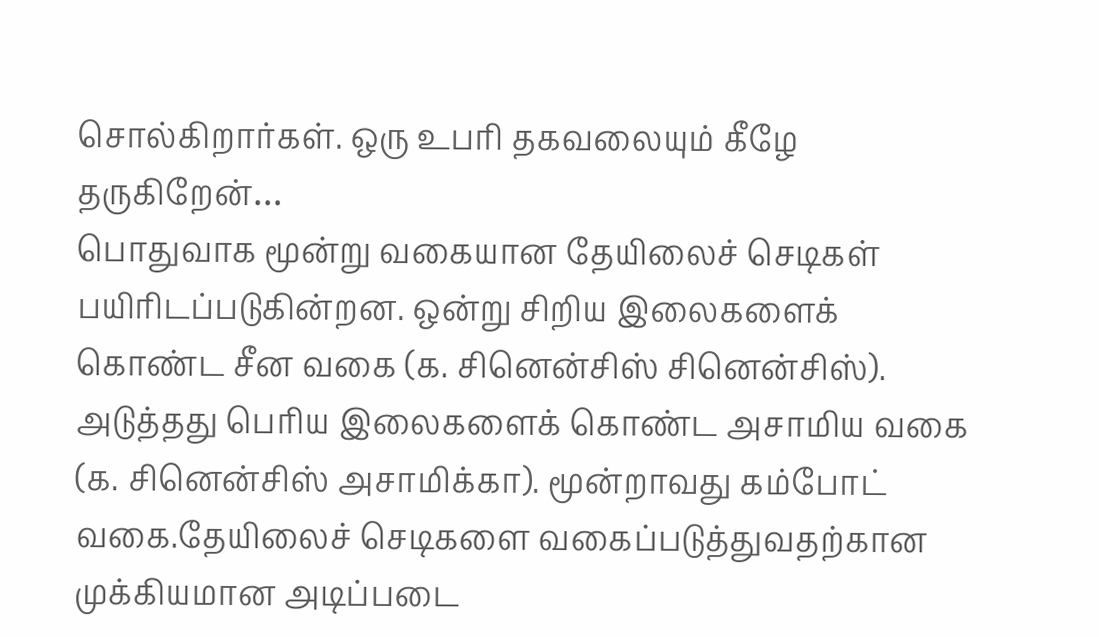சொல்கிறார்கள். ஒரு உபரி தகவலையும் கீழே தருகிறேன்…
பொதுவாக மூன்று வகையான தேயிலைச் செடிகள் பயிரிடப்படுகின்றன. ஒன்று சிறிய இலைகளைக் கொண்ட சீன வகை (க. சினென்சிஸ் சினென்சிஸ்). அடுத்தது பெரிய இலைகளைக் கொண்ட அசாமிய வகை (க. சினென்சிஸ் அசாமிக்கா). மூன்றாவது கம்போட் வகை.தேயிலைச் செடிகளை வகைப்படுத்துவதற்கான முக்கியமான அடிப்படை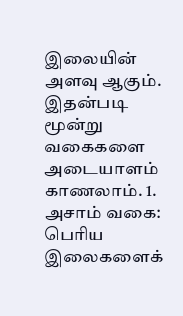இலையின் அளவு ஆகும். இதன்படி மூன்று வகைகளை அடையாளம் காணலாம். 1. அசாம் வகை: பெரிய இலைகளைக்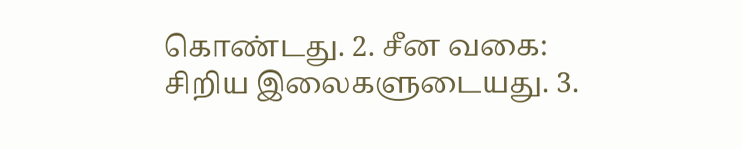கொண்டது. 2. சீன வகை: சிறிய இலைகளுடையது. 3.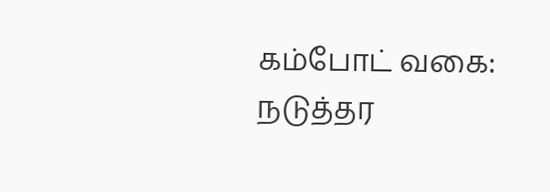கம்போட் வகை: நடுத்தர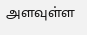அளவுள்ள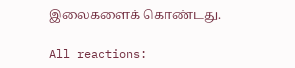இலைகளைக் கொண்டது.

All reactions: